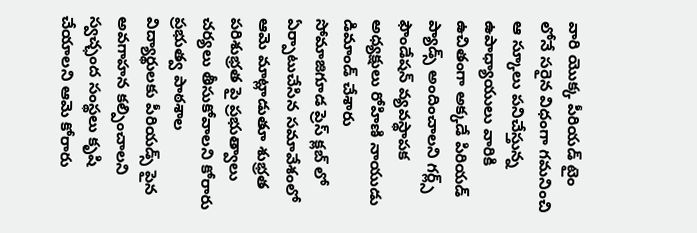వారి యొక్క పీరియడ్ టైం లోనే సరైన విధంగా గమనించి ఆ స్కూలు పనిచేస్తున్న ఉపాధ్యాయులు వారికి ఉచితంగా అక్కడే పిరియడ్ ప్యాడ్స్ అందించాలని గర్ల్స్ ఫౌండేషన్ వ్యవస్థాపక అధ్యక్షులు రోహిణి నాయుడు డిమాండ్ చేశారు
సోమాజిగూడ ప్రెస్ క్లబ్ లో ఏర్పాటుచేసిన సమావేశంలో ఆమె మాట్లాడుతూ శుభ్రత పరిశుభ్రత పై ప్రభుత్వాలు చర్యలు తీసుకోవాలని కోరారు ప్రభుత్వ పాఠశాల విద్యార్థులకు పీరియడ్స్ పైన అవగాహన కల్పించాలని స్వచ్ఛంద సంస్థలు కృషి చేయాలని ఆమె కోరారు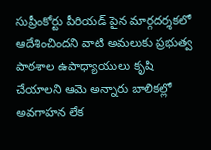సుప్రీంకోర్టు పీరియడ్ పైన మార్గదర్శకలో ఆదేశించిందని వాటి అమలుకు ప్రభుత్వ పాఠశాల ఉపాధ్యాయులు కృషి చేయాలని ఆమె అన్నారు బాలికల్లో అవగాహన లేక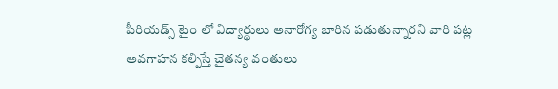పీరియడ్స్ టైం లో విద్యార్థులు అనారోగ్య బారిన పడుతున్నారని వారి పట్ల అవగాహన కల్పిస్తే చైతన్య వంతులు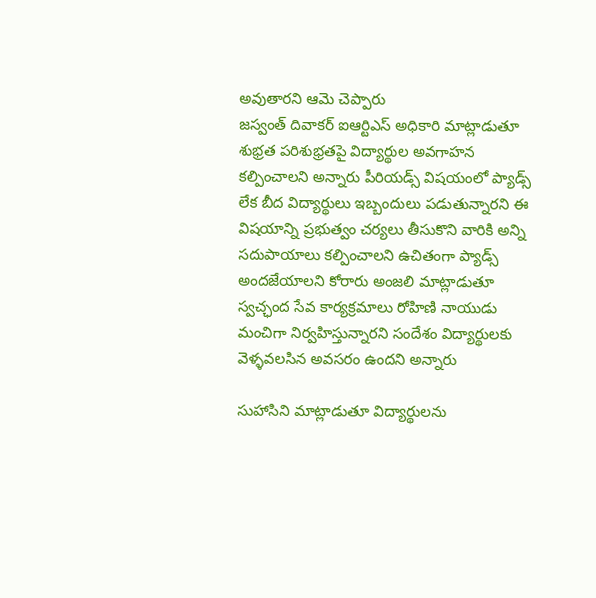అవుతారని ఆమె చెప్పారు
జస్వంత్ దివాకర్ ఐఆర్టిఎస్ అధికారి మాట్లాడుతూ శుభ్రత పరిశుభ్రతపై విద్యార్థుల అవగాహన కల్పించాలని అన్నారు పీరియడ్స్ విషయంలో ప్యాడ్స్ లేక బీద విద్యార్థులు ఇబ్బందులు పడుతున్నారని ఈ విషయాన్ని ప్రభుత్వం చర్యలు తీసుకొని వారికి అన్ని సదుపాయాలు కల్పించాలని ఉచితంగా ప్యాడ్స్ అందజేయాలని కోరారు అంజలి మాట్లాడుతూ స్వచ్ఛంద సేవ కార్యక్రమాలు రోహిణి నాయుడు మంచిగా నిర్వహిస్తున్నారని సందేశం విద్యార్థులకు వెళ్ళవలసిన అవసరం ఉందని అన్నారు

సుహాసిని మాట్లాడుతూ విద్యార్థులను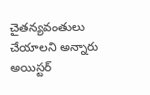చైతన్యవంతులు చేయాలని అన్నారు అయిస్టర్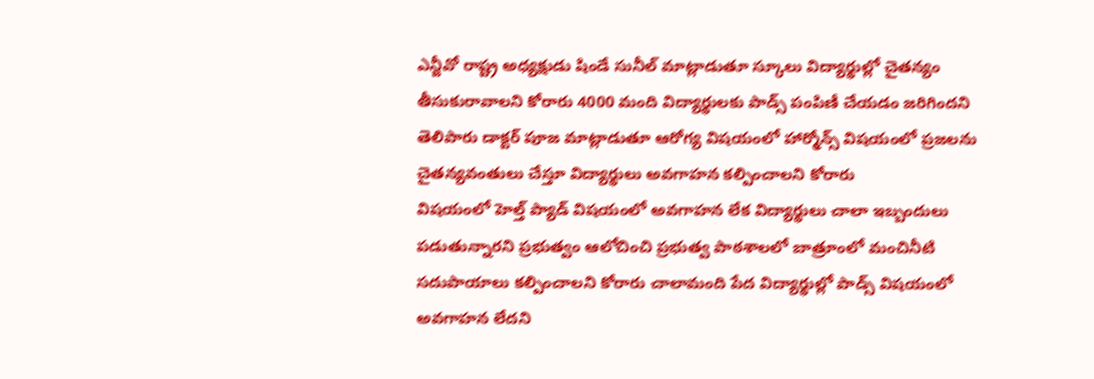ఎన్జీవో రాష్ట్ర అధ్యక్షుడు షిండే సునీల్ మాట్లాడుతూ స్కూలు విద్యార్థుల్లో చైతన్యం తీసుకురావాలని కోరారు 4000 మంది విద్యార్థులకు పాడ్స్ పంపిణీ చేయడం జరిగిందని తెలిపారు డాక్టర్ పూజ మాట్లాడుతూ ఆరోగ్య విషయంలో హార్మోన్స్ విషయంలో ప్రజలను చైతన్యవంతులు చేస్తూ విద్యార్థులు అవగాహన కల్పించాలని కోరారు
విషయంలో హెల్త్ ప్యాడ్ విషయంలో అవగాహన లేక విద్యార్థులు చాలా ఇబ్బందులు పడుతున్నారని ప్రభుత్వం ఆలోచించి ప్రభుత్వ పాఠశాలలో బాత్రూంలో మంచినీటి సదుపాయాలు కల్పించాలని కోరారు చాలామంది పేద విద్యార్థుల్లో పాడ్స్ విషయంలో అవగాహన లేదని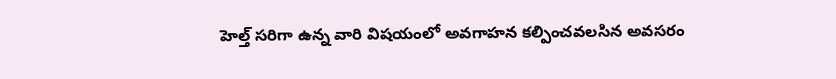హెల్త్ సరిగా ఉన్న వారి విషయంలో అవగాహన కల్పించవలసిన అవసరం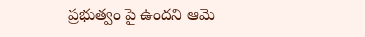ప్రభుత్వం పై ఉందని ఆమె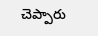చెప్పారు